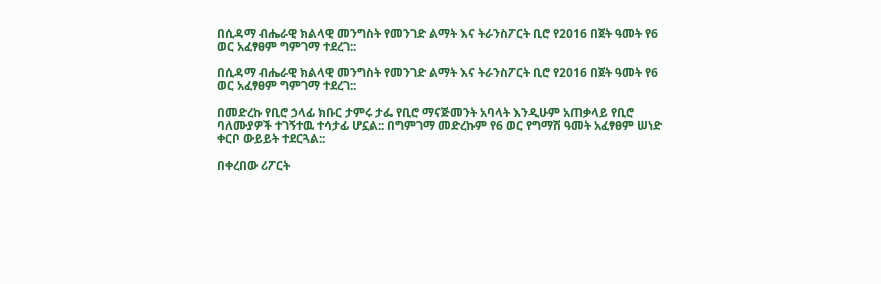በሲዳማ ብሔራዊ ክልላዊ መንግስት የመንገድ ልማት እና ትራንስፖርት ቢሮ የ2016 በጀት ዓመት የ6 ወር አፈፃፀም ግምገማ ተደረገ::

በሲዳማ ብሔራዊ ክልላዊ መንግስት የመንገድ ልማት እና ትራንስፖርት ቢሮ የ2016 በጀት ዓመት የ6 ወር አፈፃፀም ግምገማ ተደረገ::

በመድረኩ የቢሮ ኃላፊ ክቡር ታምሩ ታፌ የቢሮ ማናጅመንት አባላት እንዲሁም አጠቃላይ የቢሮ ባለሙያዎች ተገኝተዉ ተሳታፊ ሆኗል:: በግምገማ መድረኩም የ6 ወር የግማሽ ዓመት አፈፃፀም ሠነድ ቀርቦ ውይይት ተደርጓል::

በቀረበው ሪፖርት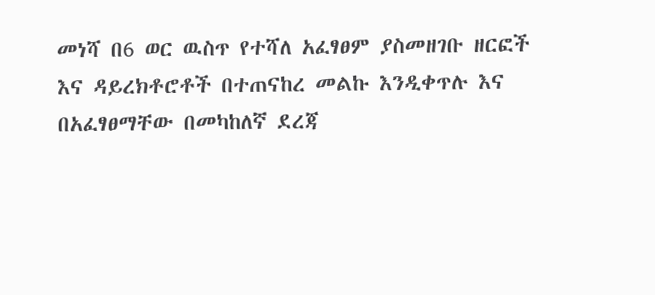መነሻ በ6 ወር ዉስጥ የተሻለ አፈፃፀም ያስመዘገቡ ዘርፎች እና ዳይረክቶሮቶች በተጠናከረ መልኩ እንዲቀጥሉ እና በአፈፃፀማቸው በመካከለኛ ደረጃ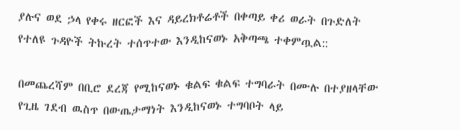ያሉና ወደ ኃላ የቀሩ ዘርፎች እና ዳይረክቶሬቶች በቀጣይ ቀሪ ወራት በጉድለት የተለዩ ጉዳዮች ትኩረት ተሰጥተው እንዲከናወኑ አቅጣጫ ተቀምጧል::

በመጨረሻም በቢሮ ደረጃ የሚከናወኑ ቁልፍ ቁልፍ ተግባራት በሙሉ በተያዘላቸው የጊዜ ገደብ ዉስጥ በውጤታማነት እንዲከናወኑ ተግባቦት ላይ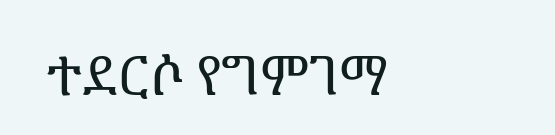ተደርሶ የግምገማ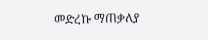መድረኩ ማጠቃለያ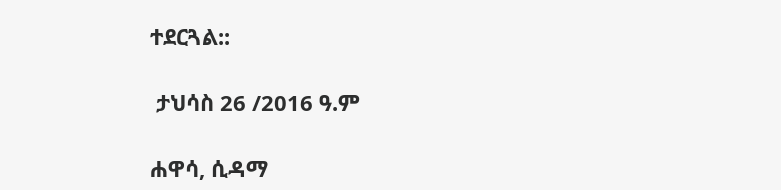ተደርጓል::

 ታህሳስ 26 /2016 ዓ.ም

ሐዋሳ, ሲዳማ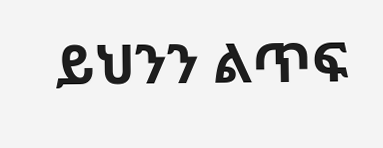ይህንን ልጥፍ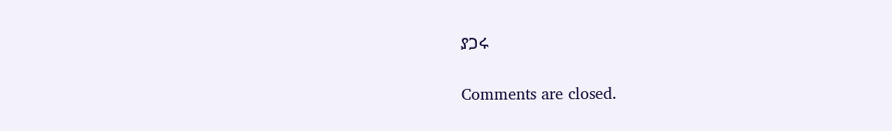ያጋሩ

Comments are closed.